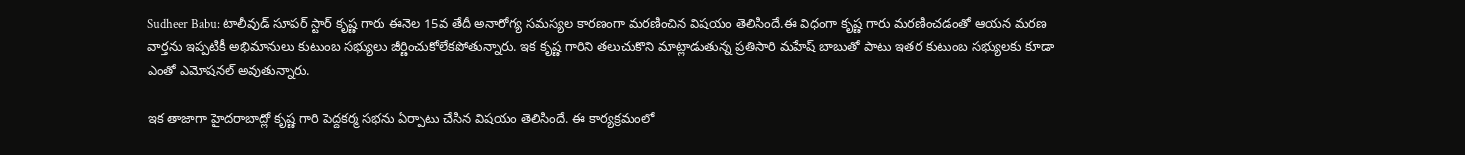Sudheer Babu: టాలీవుడ్ సూపర్ స్టార్ కృష్ణ గారు ఈనెల 15వ తేదీ అనారోగ్య సమస్యల కారణంగా మరణించిన విషయం తెలిసిందే.ఈ విధంగా కృష్ణ గారు మరణించడంతో ఆయన మరణ వార్తను ఇప్పటికీ అభిమానులు కుటుంబ సభ్యులు జీర్ణించుకోలేకపోతున్నారు. ఇక కృష్ణ గారిని తలుచుకొని మాట్లాడుతున్న ప్రతిసారి మహేష్ బాబుతో పాటు ఇతర కుటుంబ సభ్యులకు కూడా ఎంతో ఎమోషనల్ అవుతున్నారు.

ఇక తాజాగా హైదరాబాద్లో కృష్ణ గారి పెద్దకర్మ సభను ఏర్పాటు చేసిన విషయం తెలిసిందే. ఈ కార్యక్రమంలో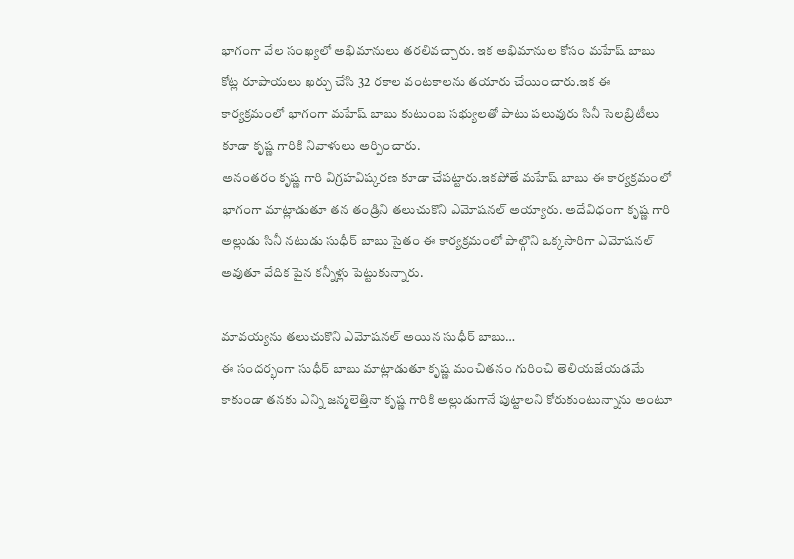భాగంగా వేల సంఖ్యలో అభిమానులు తరలివచ్చారు. ఇక అభిమానుల కోసం మహేష్ బాబు కోట్ల రూపాయలు ఖర్చు చేసి 32 రకాల వంటకాలను తయారు చేయించారు.ఇక ఈ కార్యక్రమంలో భాగంగా మహేష్ బాబు కుటుంబ సభ్యులతో పాటు పలువురు సినీ సెలబ్రిటీలు కూడా కృష్ణ గారికి నివాళులు అర్పించారు.
అనంతరం కృష్ణ గారి విగ్రహవిష్కరణ కూడా చేపట్టారు.ఇకపోతే మహేష్ బాబు ఈ కార్యక్రమంలో భాగంగా మాట్లాడుతూ తన తండ్రిని తలుచుకొని ఎమోషనల్ అయ్యారు. అదేవిధంగా కృష్ణ గారి అల్లుడు సినీ నటుడు సుధీర్ బాబు సైతం ఈ కార్యక్రమంలో పాల్గొని ఒక్కసారిగా ఎమోషనల్ అవుతూ వేదిక పైన కన్నీళ్లు పెట్టుకున్నారు.

మావయ్యను తలుచుకొని ఎమోషనల్ అయిన సుధీర్ బాబు…
ఈ సందర్భంగా సుధీర్ బాబు మాట్లాడుతూ కృష్ణ మంచితనం గురించి తెలియజేయడమే కాకుండా తనకు ఎన్ని జన్మలెత్తినా కృష్ణ గారికి అల్లుడుగానే పుట్టాలని కోరుకుంటున్నాను అంటూ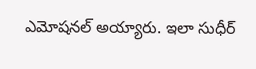ఎమోషనల్ అయ్యారు. ఇలా సుధీర్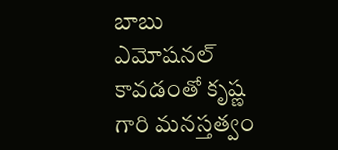బాబు ఎమోషనల్ కావడంతో కృష్ణ గారి మనస్తత్వం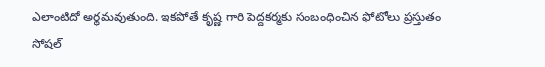ఎలాంటిదో అర్థమవుతుంది. ఇకపోతే కృష్ణ గారి పెద్దకర్మకు సంబంధించిన ఫోటోలు ప్రస్తుతం సోషల్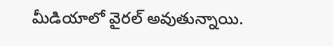మీడియాలో వైరల్ అవుతున్నాయి.